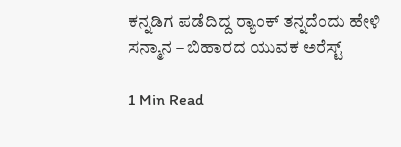ಕನ್ನಡಿಗ ಪಡೆದಿದ್ದ ರ‍್ಯಾಂಕ್‌ ತನ್ನದೆಂದು ಹೇಳಿ ಸನ್ಮಾನ – ಬಿಹಾರದ ಯುವಕ ಅರೆಸ್ಟ್

1 Min Read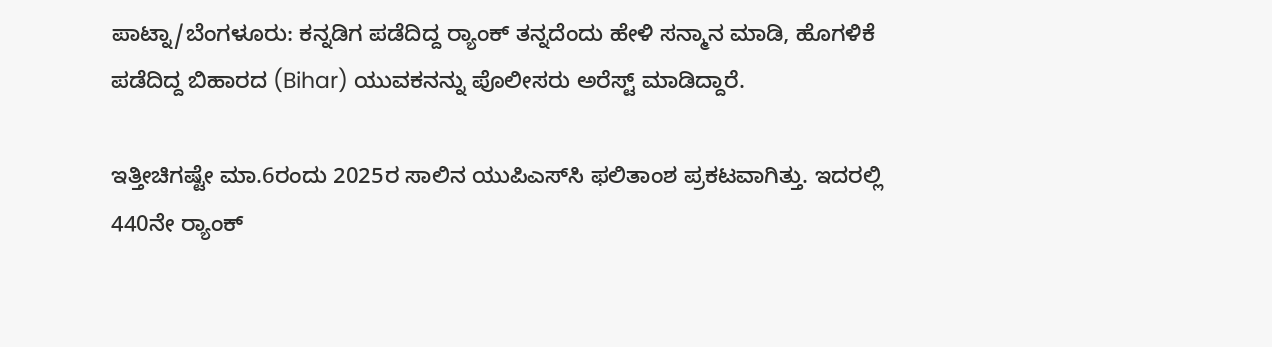ಪಾಟ್ನಾ/ಬೆಂಗಳೂರು: ಕನ್ನಡಿಗ ಪಡೆದಿದ್ದ ರ‍್ಯಾಂಕ್ ತನ್ನದೆಂದು ಹೇಳಿ ಸನ್ಮಾನ ಮಾಡಿ, ಹೊಗಳಿಕೆ ಪಡೆದಿದ್ದ ಬಿಹಾರದ (Bihar) ಯುವಕನನ್ನು ಪೊಲೀಸರು ಅರೆಸ್ಟ್ ಮಾಡಿದ್ದಾರೆ.

ಇತ್ತೀಚಿಗಷ್ಟೇ ಮಾ.6ರಂದು 2025ರ ಸಾಲಿನ ಯುಪಿಎಸ್‌ಸಿ ಫಲಿತಾಂಶ ಪ್ರಕಟವಾಗಿತ್ತು. ಇದರಲ್ಲಿ 440ನೇ ರ‍್ಯಾಂಕ್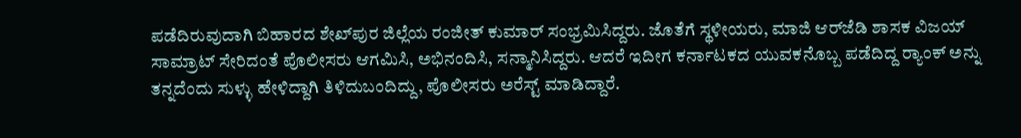ಪಡೆದಿರುವುದಾಗಿ ಬಿಹಾರದ ಶೇಖ್‌ಪುರ ಜಿಲ್ಲೆಯ ರಂಜೀತ್ ಕುಮಾರ್ ಸಂಭ್ರಮಿಸಿದ್ದರು. ಜೊತೆಗೆ ಸ್ಥಳೀಯರು, ಮಾಜಿ ಆರ್‌ಜೆಡಿ ಶಾಸಕ ವಿಜಯ್ ಸಾಮ್ರಾಟ್ ಸೇರಿದಂತೆ ಪೊಲೀಸರು ಆಗಮಿಸಿ, ಅಭಿನಂದಿಸಿ, ಸನ್ಮಾನಿಸಿದ್ದರು. ಆದರೆ ಇದೀಗ ಕರ್ನಾಟಕದ ಯುವಕನೊಬ್ಬ ಪಡೆದಿದ್ದ ರ‍್ಯಾಂಕ್ ಅನ್ನು ತನ್ನದೆಂದು ಸುಳ್ಳು ಹೇಳಿದ್ದಾಗಿ ತಿಳಿದುಬಂದಿದ್ದು, ಪೊಲೀಸರು ಅರೆಸ್ಟ್ ಮಾಡಿದ್ದಾರೆ.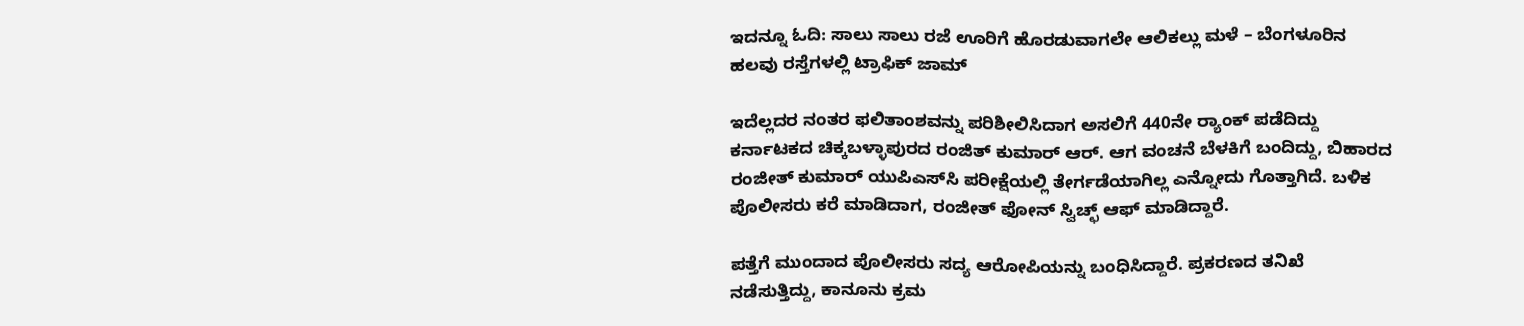ಇದನ್ನೂ ಓದಿ: ಸಾಲು ಸಾಲು ರಜೆ ಊರಿಗೆ ಹೊರಡುವಾಗಲೇ ಆಲಿಕಲ್ಲು ಮಳೆ – ಬೆಂಗಳೂರಿನ ಹಲವು ರಸ್ತೆಗಳಲ್ಲಿ ಟ್ರಾಫಿಕ್‌ ಜಾಮ್‌

ಇದೆಲ್ಲದರ ನಂತರ ಫಲಿತಾಂಶವನ್ನು ಪರಿಶೀಲಿಸಿದಾಗ ಅಸಲಿಗೆ 440ನೇ ರ‍್ಯಾಂಕ್ ಪಡೆದಿದ್ದು ಕರ್ನಾಟಕದ ಚಿಕ್ಕಬಳ್ಳಾಪುರದ ರಂಜಿತ್ ಕುಮಾರ್ ಆರ್. ಆಗ ವಂಚನೆ ಬೆಳಕಿಗೆ ಬಂದಿದ್ದು, ಬಿಹಾರದ ರಂಜೀತ್ ಕುಮಾರ್ ಯುಪಿಎಸ್‌ಸಿ ಪರೀಕ್ಷೆಯಲ್ಲಿ ತೇರ್ಗಡೆಯಾಗಿಲ್ಲ ಎನ್ನೋದು ಗೊತ್ತಾಗಿದೆ. ಬಳಿಕ ಪೊಲೀಸರು ಕರೆ ಮಾಡಿದಾಗ, ರಂಜೀತ್ ಫೋನ್ ಸ್ವಿಚ್ಛ್ ಆಫ್ ಮಾಡಿದ್ದಾರೆ.

ಪತ್ತೆಗೆ ಮುಂದಾದ ಪೊಲೀಸರು ಸದ್ಯ ಆರೋಪಿಯನ್ನು ಬಂಧಿಸಿದ್ದಾರೆ. ಪ್ರಕರಣದ ತನಿಖೆ ನಡೆಸುತ್ತಿದ್ದು, ಕಾನೂನು ಕ್ರಮ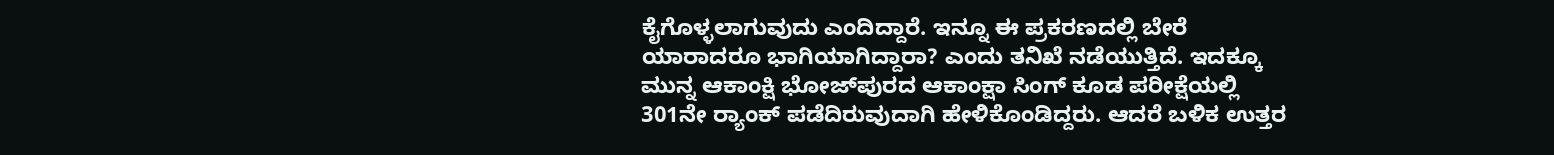ಕೈಗೊಳ್ಳಲಾಗುವುದು ಎಂದಿದ್ದಾರೆ. ಇನ್ನೂ ಈ ಪ್ರಕರಣದಲ್ಲಿ ಬೇರೆ ಯಾರಾದರೂ ಭಾಗಿಯಾಗಿದ್ದಾರಾ? ಎಂದು ತನಿಖೆ ನಡೆಯುತ್ತಿದೆ. ಇದಕ್ಕೂ ಮುನ್ನ ಆಕಾಂಕ್ಷಿ ಭೋಜ್‌ಪುರದ ಆಕಾಂಕ್ಷಾ ಸಿಂಗ್ ಕೂಡ ಪರೀಕ್ಷೆಯಲ್ಲಿ 301ನೇ ರ‍್ಯಾಂಕ್ ಪಡೆದಿರುವುದಾಗಿ ಹೇಳಿಕೊಂಡಿದ್ದರು. ಆದರೆ ಬಳಿಕ ಉತ್ತರ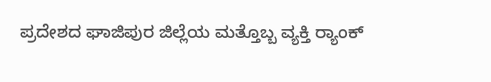ಪ್ರದೇಶದ ಘಾಜಿಪುರ ಜಿಲ್ಲೆಯ ಮತ್ತೊಬ್ಬ ವ್ಯಕ್ತಿ ರ‍್ಯಾಂಕ್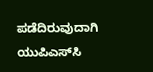ಪಡೆದಿರುವುದಾಗಿ ಯುಪಿಎಸ್‌ಸಿ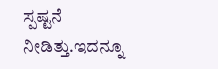ಸ್ಪಷ್ಟನೆ ನೀಡಿತ್ತು.ಇದನ್ನೂ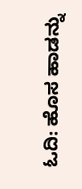ಓದಿ: ಹೊಸ ಹಾಡನ್ನು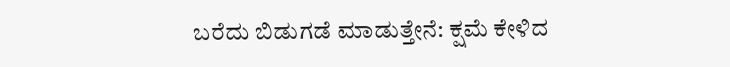ಬರೆದು ಬಿಡುಗಡೆ ಮಾಡುತ್ತೇನೆ: ಕ್ಷಮೆ ಕೇಳಿದ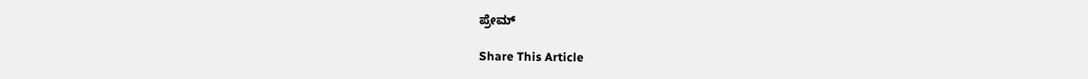ಪ್ರೇಮ್‌

Share This Article